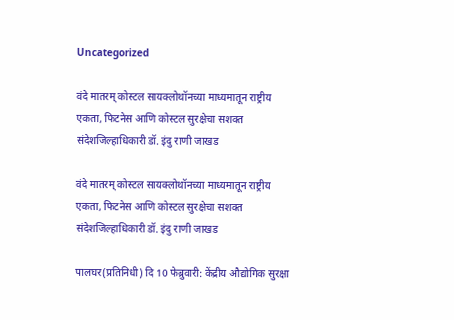Uncategorized

वंदे मातरम् कोस्टल सायक्लोथॉनच्या माध्यमातून राष्ट्रीय एकता, फिटनेस आणि कोस्टल सुरक्षेचा सशक्त संदेशजिल्हाधिकारी डॉ. इंदु राणी जाखड

वंदे मातरम् कोस्टल सायक्लोथॉनच्या माध्यमातून राष्ट्रीय एकता, फिटनेस आणि कोस्टल सुरक्षेचा सशक्त संदेशजिल्हाधिकारी डॉ. इंदु राणी जाखड

पालघर(प्रतिनिधी) दि 10 फेब्रुवारी: केंद्रीय औद्योगिक सुरक्षा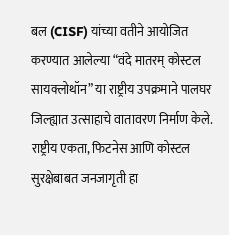बल (CISF) यांच्या वतीने आयोजित करण्यात आलेल्या “वंदे मातरम् कोस्टल सायक्लोथॉन” या राष्ट्रीय उपक्रमाने पालघर जिल्ह्यात उत्साहाचे वातावरण निर्माण केले. राष्ट्रीय एकता, फिटनेस आणि कोस्टल सुरक्षेबाबत जनजागृती हा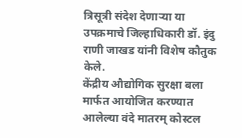त्रिसूत्री संदेश देणाऱ्या या उपक्रमाचे जिल्हाधिकारी डॉ. इंदु राणी जाखड यांनी विशेष कौतुक केले.
केंद्रीय औद्योगिक सुरक्षा बला मार्फत आयोजित करण्यात आलेल्या वंदे मातरम् कोस्टल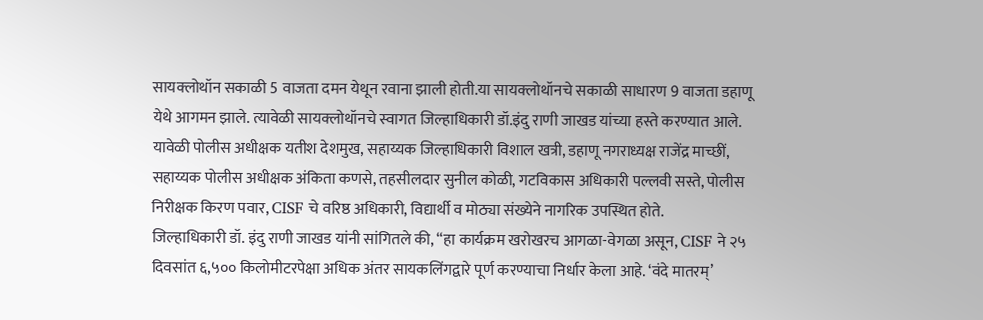सायक्लोथॉन सकाळी 5 वाजता दमन येथून रवाना झाली होती.या सायक्लोथॉनचे सकाळी साधारण 9 वाजता डहाणू येथे आगमन झाले. त्यावेळी सायक्लोथॉनचे स्वागत जिल्हाधिकारी डॉ.इंदु राणी जाखड यांच्या हस्ते करण्यात आले.
यावेळी पोलीस अधीक्षक यतीश देशमुख, सहाय्यक जिल्हाधिकारी विशाल खत्री, डहाणू नगराध्यक्ष राजेंद्र माच्छीं, सहाय्यक पोलीस अधीक्षक अंकिता कणसे, तहसीलदार सुनील कोळी, गटविकास अधिकारी पल्लवी सस्ते, पोलीस निरीक्षक किरण पवार, CISF चे वरिष्ठ अधिकारी, विद्यार्थी व मोठ्या संख्येने नागरिक उपस्थित होते.
जिल्हाधिकारी डॉ. इंदु राणी जाखड यांनी सांगितले की, “हा कार्यक्रम खरोखरच आगळा-वेगळा असून, CISF ने २५ दिवसांत ६,५०० किलोमीटरपेक्षा अधिक अंतर सायकलिंगद्वारे पूर्ण करण्याचा निर्धार केला आहे. ‘वंदे मातरम्’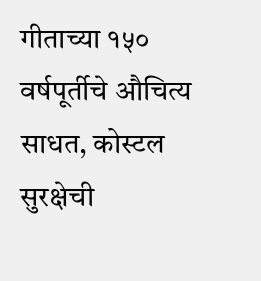गीताच्या १५० वर्षपूर्तीचे औचित्य साधत, कोस्टल सुरक्षेची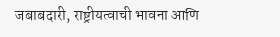जबाबदारी, राष्ट्रीयत्वाची भावना आणि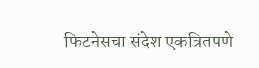फिटनेसचा संदेश एकत्रितपणे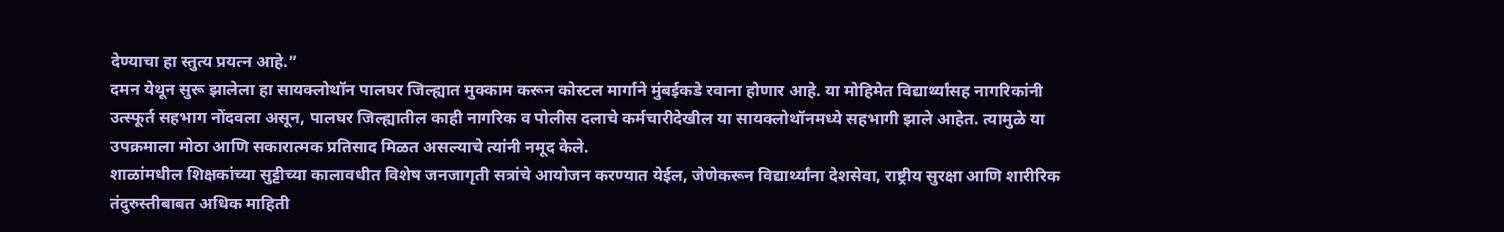देण्याचा हा स्तुत्य प्रयत्न आहे.”
दमन येथून सुरू झालेला हा सायक्लोथॉन पालघर जिल्ह्यात मुक्काम करून कोस्टल मार्गाने मुंबईकडे रवाना होणार आहे. या मोहिमेत विद्यार्थ्यांसह नागरिकांनी उत्स्फूर्त सहभाग नोंदवला असून, पालघर जिल्ह्यातील काही नागरिक व पोलीस दलाचे कर्मचारीदेखील या सायक्लोथॉनमध्ये सहभागी झाले आहेत. त्यामुळे या उपक्रमाला मोठा आणि सकारात्मक प्रतिसाद मिळत असल्याचे त्यांनी नमूद केले.
शाळांमधील शिक्षकांच्या सुट्टीच्या कालावधीत विशेष जनजागृती सत्रांचे आयोजन करण्यात येईल, जेणेकरून विद्यार्थ्यांना देशसेवा, राष्ट्रीय सुरक्षा आणि शारीरिक तंदुरुस्तीबाबत अधिक माहिती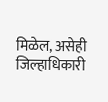मिळेल, असेही जिल्हाधिकारी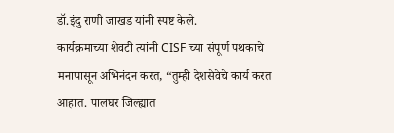डॉ.इंदु राणी जाखड यांनी स्पष्ट केले.
कार्यक्रमाच्या शेवटी त्यांनी CISF च्या संपूर्ण पथकाचे मनापासून अभिनंदन करत, “तुम्ही देशसेवेचे कार्य करत आहात. पालघर जिल्ह्यात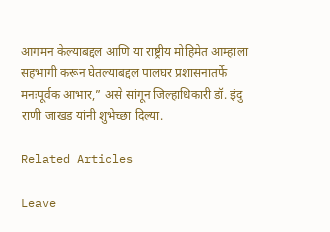आगमन केल्याबद्दल आणि या राष्ट्रीय मोहिमेत आम्हाला सहभागी करून घेतल्याबद्दल पालघर प्रशासनातर्फे मनःपूर्वक आभार,” असे सांगून जिल्हाधिकारी डॉ. इंदु राणी जाखड यांनी शुभेच्छा दिल्या.

Related Articles

Leave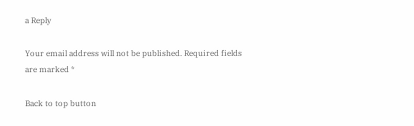a Reply

Your email address will not be published. Required fields are marked *

Back to top button